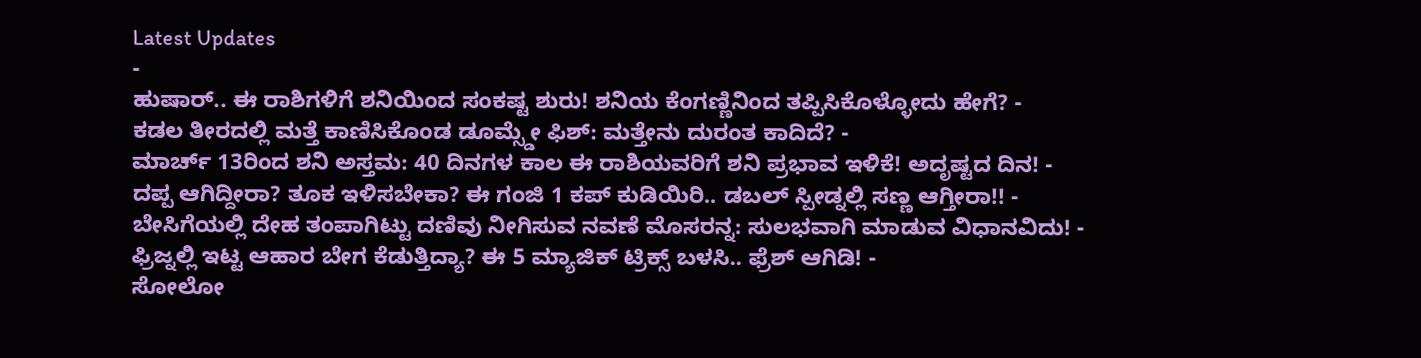Latest Updates
-
ಹುಷಾರ್.. ಈ ರಾಶಿಗಳಿಗೆ ಶನಿಯಿಂದ ಸಂಕಷ್ಟ ಶುರು! ಶನಿಯ ಕೆಂಗಣ್ಣಿನಿಂದ ತಪ್ಪಿಸಿಕೊಳ್ಳೋದು ಹೇಗೆ? -
ಕಡಲ ತೀರದಲ್ಲಿ ಮತ್ತೆ ಕಾಣಿಸಿಕೊಂಡ ಡೂಮ್ಸ್ಡೇ ಫಿಶ್: ಮತ್ತೇನು ದುರಂತ ಕಾದಿದೆ? -
ಮಾರ್ಚ್ 13ರಿಂದ ಶನಿ ಅಸ್ತಮ: 40 ದಿನಗಳ ಕಾಲ ಈ ರಾಶಿಯವರಿಗೆ ಶನಿ ಪ್ರಭಾವ ಇಳಿಕೆ! ಅದೃಷ್ಟದ ದಿನ! -
ದಪ್ಪ ಆಗಿದ್ದೀರಾ? ತೂಕ ಇಳಿಸಬೇಕಾ? ಈ ಗಂಜಿ 1 ಕಪ್ ಕುಡಿಯಿರಿ.. ಡಬಲ್ ಸ್ಪೀಡ್ನಲ್ಲಿ ಸಣ್ಣ ಆಗ್ತೀರಾ!! -
ಬೇಸಿಗೆಯಲ್ಲಿ ದೇಹ ತಂಪಾಗಿಟ್ಟು ದಣಿವು ನೀಗಿಸುವ ನವಣೆ ಮೊಸರನ್ನ: ಸುಲಭವಾಗಿ ಮಾಡುವ ವಿಧಾನವಿದು! -
ಫ್ರಿಜ್ನಲ್ಲಿ ಇಟ್ಟ ಆಹಾರ ಬೇಗ ಕೆಡುತ್ತಿದ್ಯಾ? ಈ 5 ಮ್ಯಾಜಿಕ್ ಟ್ರಿಕ್ಸ್ ಬಳಸಿ.. ಫ್ರೆಶ್ ಆಗಿಡಿ! -
ಸೋಲೋ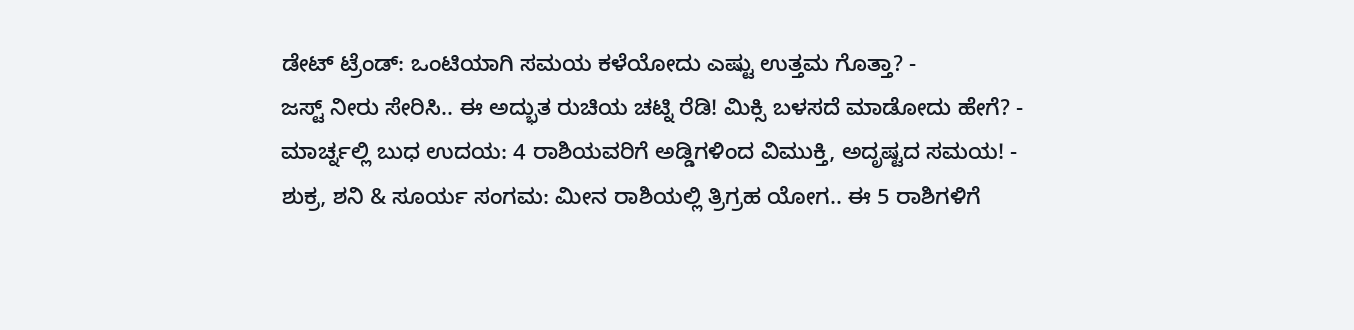ಡೇಟ್ ಟ್ರೆಂಡ್: ಒಂಟಿಯಾಗಿ ಸಮಯ ಕಳೆಯೋದು ಎಷ್ಟು ಉತ್ತಮ ಗೊತ್ತಾ? -
ಜಸ್ಟ್ ನೀರು ಸೇರಿಸಿ.. ಈ ಅದ್ಭುತ ರುಚಿಯ ಚಟ್ನಿ ರೆಡಿ! ಮಿಕ್ಸಿ ಬಳಸದೆ ಮಾಡೋದು ಹೇಗೆ? -
ಮಾರ್ಚ್ನಲ್ಲಿ ಬುಧ ಉದಯ: 4 ರಾಶಿಯವರಿಗೆ ಅಡ್ಡಿಗಳಿಂದ ವಿಮುಕ್ತಿ, ಅದೃಷ್ಟದ ಸಮಯ! -
ಶುಕ್ರ, ಶನಿ & ಸೂರ್ಯ ಸಂಗಮ: ಮೀನ ರಾಶಿಯಲ್ಲಿ ತ್ರಿಗ್ರಹ ಯೋಗ.. ಈ 5 ರಾಶಿಗಳಿಗೆ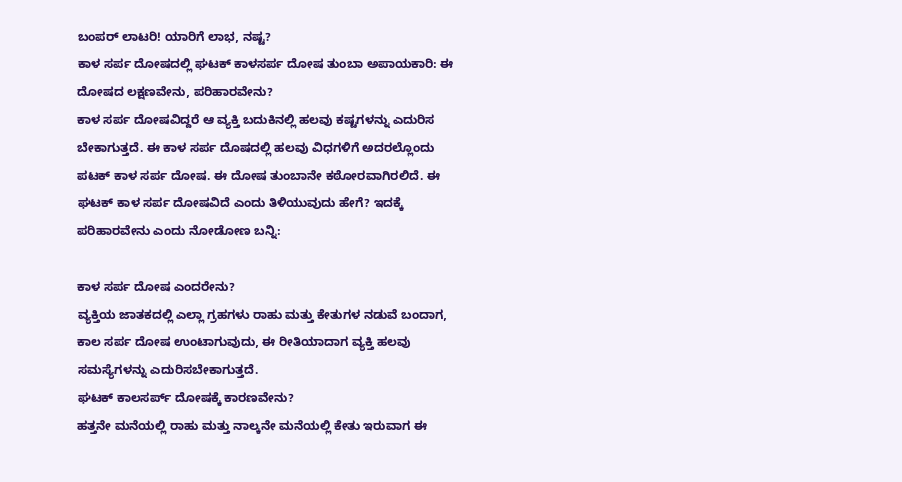ಬಂಪರ್ ಲಾಟರಿ! ಯಾರಿಗೆ ಲಾಭ, ನಷ್ಟ?
ಕಾಳ ಸರ್ಪ ದೋಷದಲ್ಲಿ ಘಟಕ್ ಕಾಳಸರ್ಪ ದೋಷ ತುಂಬಾ ಅಪಾಯಕಾರಿ: ಈ ದೋಷದ ಲಕ್ಷಣವೇನು, ಪರಿಹಾರವೇನು?
ಕಾಳ ಸರ್ಪ ದೋಷವಿದ್ದರೆ ಆ ವ್ಯಕ್ತಿ ಬದುಕಿನಲ್ಲಿ ಹಲವು ಕಷ್ಟಗಳನ್ನು ಎದುರಿಸ ಬೇಕಾಗುತ್ತದೆ. ಈ ಕಾಳ ಸರ್ಪ ದೊಷದಲ್ಲಿ ಹಲವು ವಿಧಗಳಿಗೆ ಅದರಲ್ಲೊಂದು ಪಟಕ್ ಕಾಳ ಸರ್ಪ ದೋಷ. ಈ ದೋಷ ತುಂಬಾನೇ ಕಠೋರವಾಗಿರಲಿದೆ. ಈ ಘಟಕ್ ಕಾಳ ಸರ್ಪ ದೋಷವಿದೆ ಎಂದು ತಿಳಿಯುವುದು ಹೇಗೆ? ಇದಕ್ಕೆ ಪರಿಹಾರವೇನು ಎಂದು ನೋಡೋಣ ಬನ್ನಿ:

ಕಾಳ ಸರ್ಪ ದೋಷ ಎಂದರೇನು?
ವ್ಯಕ್ತಿಯ ಜಾತಕದಲ್ಲಿ ಎಲ್ಲಾ ಗ್ರಹಗಳು ರಾಹು ಮತ್ತು ಕೇತುಗಳ ನಡುವೆ ಬಂದಾಗ, ಕಾಲ ಸರ್ಪ ದೋಷ ಉಂಟಾಗುವುದು, ಈ ರೀತಿಯಾದಾಗ ವ್ಯಕ್ತಿ ಹಲವು ಸಮಸ್ಯೆಗಳನ್ನು ಎದುರಿಸಬೇಕಾಗುತ್ತದೆ.
ಘಟಕ್ ಕಾಲಸರ್ಪ್ ದೋಷಕ್ಕೆ ಕಾರಣವೇನು?
ಹತ್ತನೇ ಮನೆಯಲ್ಲಿ ರಾಹು ಮತ್ತು ನಾಲ್ಕನೇ ಮನೆಯಲ್ಲಿ ಕೇತು ಇರುವಾಗ ಈ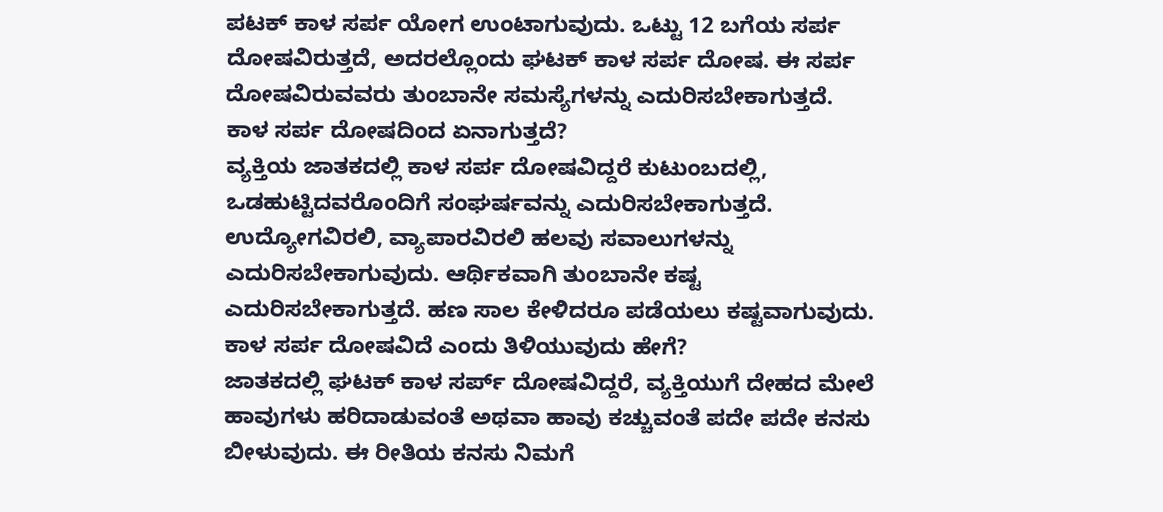ಪಟಕ್ ಕಾಳ ಸರ್ಪ ಯೋಗ ಉಂಟಾಗುವುದು. ಒಟ್ಟು 12 ಬಗೆಯ ಸರ್ಪ ದೋಷವಿರುತ್ತದೆ, ಅದರಲ್ಲೊಂದು ಘಟಕ್ ಕಾಳ ಸರ್ಪ ದೋಷ. ಈ ಸರ್ಪ ದೋಷವಿರುವವರು ತುಂಬಾನೇ ಸಮಸ್ಯೆಗಳನ್ನು ಎದುರಿಸಬೇಕಾಗುತ್ತದೆ.
ಕಾಳ ಸರ್ಪ ದೋಷದಿಂದ ಏನಾಗುತ್ತದೆ?
ವ್ಯಕ್ತಿಯ ಜಾತಕದಲ್ಲಿ ಕಾಳ ಸರ್ಪ ದೋಷವಿದ್ದರೆ ಕುಟುಂಬದಲ್ಲಿ, ಒಡಹುಟ್ಟಿದವರೊಂದಿಗೆ ಸಂಘರ್ಷವನ್ನು ಎದುರಿಸಬೇಕಾಗುತ್ತದೆ.
ಉದ್ಯೋಗವಿರಲಿ, ವ್ಯಾಪಾರವಿರಲಿ ಹಲವು ಸವಾಲುಗಳನ್ನು ಎದುರಿಸಬೇಕಾಗುವುದು. ಆರ್ಥಿಕವಾಗಿ ತುಂಬಾನೇ ಕಷ್ಟ ಎದುರಿಸಬೇಕಾಗುತ್ತದೆ. ಹಣ ಸಾಲ ಕೇಳಿದರೂ ಪಡೆಯಲು ಕಷ್ಟವಾಗುವುದು.
ಕಾಳ ಸರ್ಪ ದೋಷವಿದೆ ಎಂದು ತಿಳಿಯುವುದು ಹೇಗೆ?
ಜಾತಕದಲ್ಲಿ ಘಟಕ್ ಕಾಳ ಸರ್ಪ್ ದೋಷವಿದ್ದರೆ, ವ್ಯಕ್ತಿಯುಗೆ ದೇಹದ ಮೇಲೆ ಹಾವುಗಳು ಹರಿದಾಡುವಂತೆ ಅಥವಾ ಹಾವು ಕಚ್ಚುವಂತೆ ಪದೇ ಪದೇ ಕನಸು ಬೀಳುವುದು. ಈ ರೀತಿಯ ಕನಸು ನಿಮಗೆ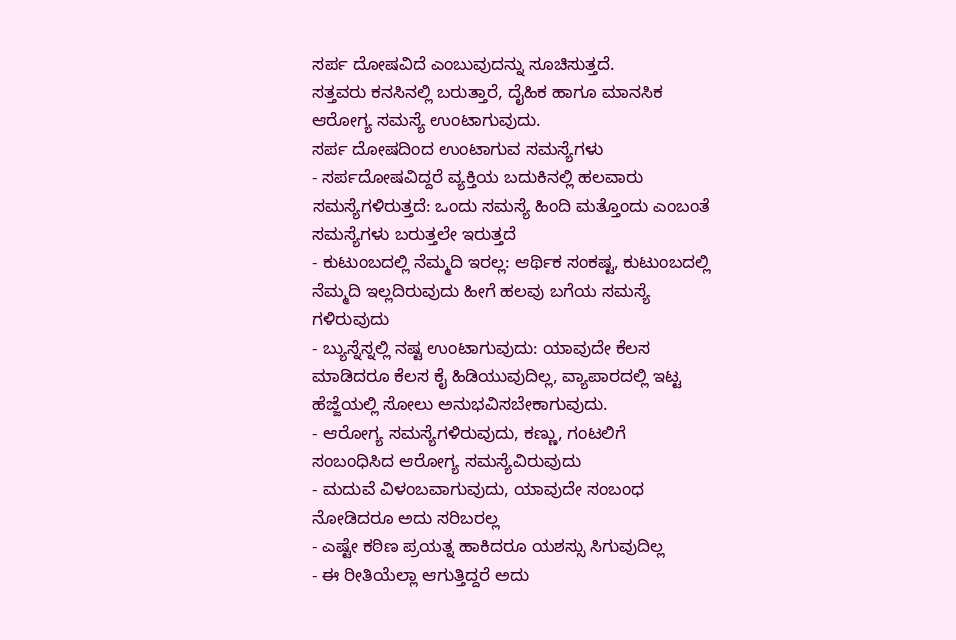ಸರ್ಪ ದೋಷವಿದೆ ಎಂಬುವುದನ್ನು ಸೂಚಿಸುತ್ತದೆ.
ಸತ್ತವರು ಕನಸಿನಲ್ಲಿ ಬರುತ್ತಾರೆ, ದೈಹಿಕ ಹಾಗೂ ಮಾನಸಿಕ ಆರೋಗ್ಯ ಸಮಸ್ಯೆ ಉಂಟಾಗುವುದು.
ಸರ್ಪ ದೋಷದಿಂದ ಉಂಟಾಗುವ ಸಮಸ್ಯೆಗಳು
- ಸರ್ಪದೋಷವಿದ್ದರೆ ವ್ಯಕ್ತಿಯ ಬದುಕಿನಲ್ಲಿ ಹಲವಾರು ಸಮಸ್ಯೆಗಳಿರುತ್ತದೆ: ಒಂದು ಸಮಸ್ಯೆ ಹಿಂದಿ ಮತ್ತೊಂದು ಎಂಬಂತೆ ಸಮಸ್ಯೆಗಳು ಬರುತ್ತಲೇ ಇರುತ್ತದೆ
- ಕುಟುಂಬದಲ್ಲಿ ನೆಮ್ಮದಿ ಇರಲ್ಲ: ಆರ್ಥಿಕ ಸಂಕಷ್ಟ, ಕುಟುಂಬದಲ್ಲಿ ನೆಮ್ಮದಿ ಇಲ್ಲದಿರುವುದು ಹೀಗೆ ಹಲವು ಬಗೆಯ ಸಮಸ್ಯೆ ಗಳಿರುವುದು
- ಬ್ಯುಸ್ನೆಸ್ನಲ್ಲಿ ನಷ್ಟ ಉಂಟಾಗುವುದು: ಯಾವುದೇ ಕೆಲಸ ಮಾಡಿದರೂ ಕೆಲಸ ಕೈ ಹಿಡಿಯುವುದಿಲ್ಲ, ವ್ಯಾಪಾರದಲ್ಲಿ ಇಟ್ಟ ಹೆಜ್ಜೆಯಲ್ಲಿ ಸೋಲು ಅನುಭವಿಸಬೇಕಾಗುವುದು.
- ಆರೋಗ್ಯ ಸಮಸ್ಯೆಗಳಿರುವುದು, ಕಣ್ಣು, ಗಂಟಲಿಗೆ ಸಂಬಂಧಿಸಿದ ಆರೋಗ್ಯ ಸಮಸ್ಯೆವಿರುವುದು
- ಮದುವೆ ವಿಳಂಬವಾಗುವುದು, ಯಾವುದೇ ಸಂಬಂಧ ನೋಡಿದರೂ ಅದು ಸರಿಬರಲ್ಲ
- ಎಷ್ಟೇ ಕಠಿಣ ಪ್ರಯತ್ನ ಹಾಕಿದರೂ ಯಶಸ್ಸು ಸಿಗುವುದಿಲ್ಲ
- ಈ ರೀತಿಯೆಲ್ಲಾ ಆಗುತ್ತಿದ್ದರೆ ಅದು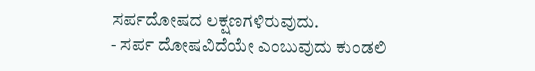ಸರ್ಪದೋಷದ ಲಕ್ಷಣಗಳಿರುವುದು.
- ಸರ್ಪ ದೋಷವಿದೆಯೇ ಎಂಬುವುದು ಕುಂಡಲಿ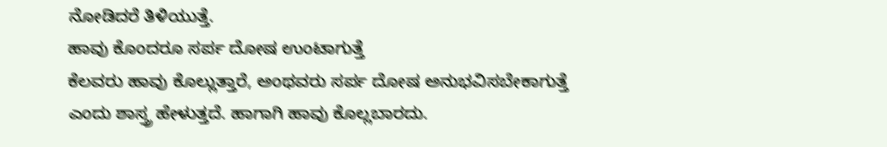ನೋಡಿದರೆ ತಿಳಿಯುತ್ತೆ.
ಹಾವು ಕೊಂದರೂ ಸರ್ಪ ದೋಷ ಉಂಟಾಗುತ್ತೆ
ಕೆಲವರು ಹಾವು ಕೊಲ್ಲುತ್ತಾರೆ, ಅಂಥವರು ಸರ್ಪ ದೋಷ ಅನುಭವಿಸಬೇಕಾಗುತ್ತೆ ಎಂದು ಶಾಸ್ತ್ರ ಹೇಳುತ್ತದೆ. ಹಾಗಾಗಿ ಹಾವು ಕೊಲ್ಲಬಾರದು.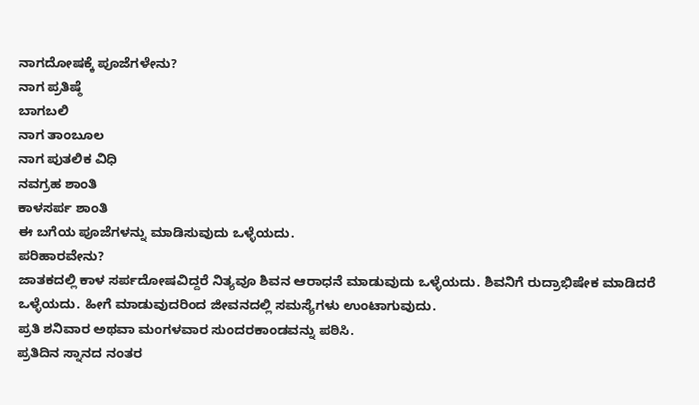ನಾಗದೋಷಕ್ಕೆ ಪೂಜೆಗಳೇನು?
ನಾಗ ಪ್ರತಿಷ್ಠೆ
ಬಾಗಬಲಿ
ನಾಗ ತಾಂಬೂಲ
ನಾಗ ಪುತಲಿಕ ವಿಧಿ
ನವಗ್ರಹ ಶಾಂತಿ
ಕಾಳಸರ್ಪ ಶಾಂತಿ
ಈ ಬಗೆಯ ಪೂಜೆಗಳನ್ನು ಮಾಡಿಸುವುದು ಒಳ್ಳೆಯದು.
ಪರಿಹಾರವೇನು?
ಜಾತಕದಲ್ಲಿ ಕಾಳ ಸರ್ಪದೋಷವಿದ್ದರೆ ನಿತ್ಯವೂ ಶಿವನ ಆರಾಧನೆ ಮಾಡುವುದು ಒಳ್ಳೆಯದು. ಶಿವನಿಗೆ ರುದ್ರಾಭಿಷೇಕ ಮಾಡಿದರೆ ಒಳ್ಳೆಯದು. ಹೀಗೆ ಮಾಡುವುದರಿಂದ ಜೀವನದಲ್ಲಿ ಸಮಸ್ಯೆಗಳು ಉಂಟಾಗುವುದು.
ಪ್ರತಿ ಶನಿವಾರ ಅಥವಾ ಮಂಗಳವಾರ ಸುಂದರಕಾಂಡವನ್ನು ಪಠಿಸಿ.
ಪ್ರತಿದಿನ ಸ್ನಾನದ ನಂತರ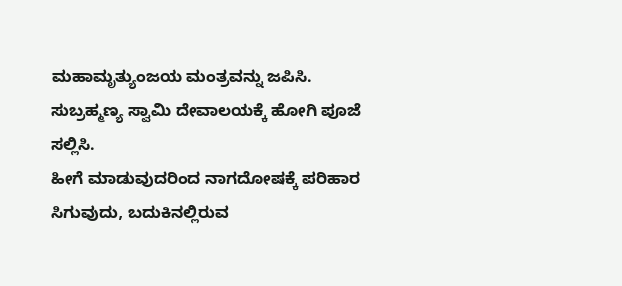ಮಹಾಮೃತ್ಯುಂಜಯ ಮಂತ್ರವನ್ನು ಜಪಿಸಿ.
ಸುಬ್ರಹ್ಮಣ್ಯ ಸ್ವಾಮಿ ದೇವಾಲಯಕ್ಕೆ ಹೋಗಿ ಪೂಜೆ ಸಲ್ಲಿಸಿ.
ಹೀಗೆ ಮಾಡುವುದರಿಂದ ನಾಗದೋಷಕ್ಕೆ ಪರಿಹಾರ ಸಿಗುವುದು, ಬದುಕಿನಲ್ಲಿರುವ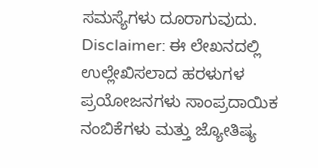ಸಮಸ್ಯೆಗಳು ದೂರಾಗುವುದು.
Disclaimer: ಈ ಲೇಖನದಲ್ಲಿ ಉಲ್ಲೇಖಿಸಲಾದ ಹರಳುಗಳ ಪ್ರಯೋಜನಗಳು ಸಾಂಪ್ರದಾಯಿಕ ನಂಬಿಕೆಗಳು ಮತ್ತು ಜ್ಯೋತಿಷ್ಯ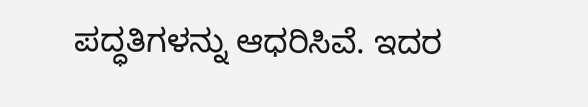ಪದ್ಧತಿಗಳನ್ನು ಆಧರಿಸಿವೆ. ಇದರ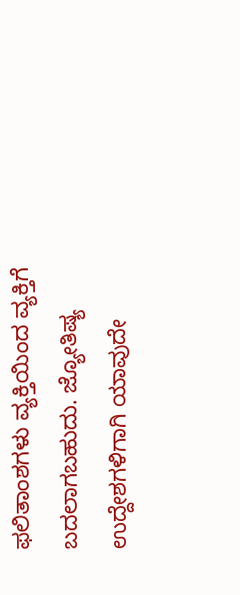ಫಲಿತಾಂಶಗಳು ವ್ಯಕ್ತಿಯಿಂದ ವ್ಯಕ್ತಿಗೆ ಬದಲಾಗಬಹುದು. ಜ್ಯೋತಿಷ್ಯ ಉದ್ದೇಶಗಳಿಗಾಗಿ ಯಾವುದೇ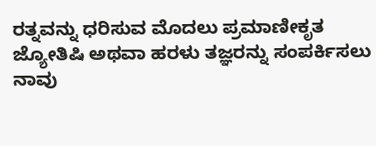ರತ್ನವನ್ನು ಧರಿಸುವ ಮೊದಲು ಪ್ರಮಾಣೀಕೃತ ಜ್ಯೋತಿಷಿ ಅಥವಾ ಹರಳು ತಜ್ಞರನ್ನು ಸಂಪರ್ಕಿಸಲು ನಾವು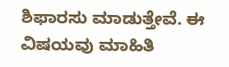ಶಿಫಾರಸು ಮಾಡುತ್ತೇವೆ. ಈ ವಿಷಯವು ಮಾಹಿತಿ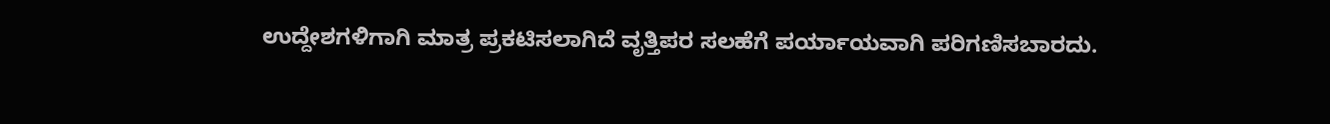ಉದ್ದೇಶಗಳಿಗಾಗಿ ಮಾತ್ರ ಪ್ರಕಟಿಸಲಾಗಿದೆ ವೃತ್ತಿಪರ ಸಲಹೆಗೆ ಪರ್ಯಾಯವಾಗಿ ಪರಿಗಣಿಸಬಾರದು.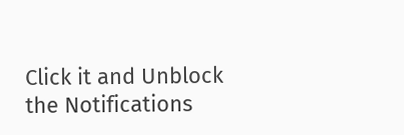Click it and Unblock the Notifications